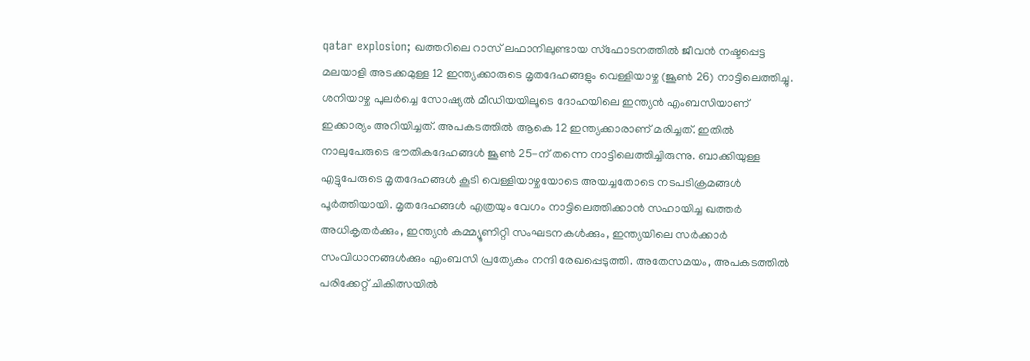qatar explosion; ഖത്തറിലെ റാസ് ലഫാനിലുണ്ടായ സ്ഫോടനത്തിൽ ജീവൻ നഷ്ടപ്പെട്ട മലയാളി അടക്കമുള്ള 12 ഇന്ത്യക്കാരുടെ മൃതദേഹങ്ങളും വെള്ളിയാഴ്ച (ജൂൺ 26) നാട്ടിലെത്തിച്ചു. ശനിയാഴ്ച പുലർച്ചെ സോഷ്യൽ മീഡിയയിലൂടെ ദോഹയിലെ ഇന്ത്യൻ എംബസിയാണ് ഇക്കാര്യം അറിയിച്ചത്. അപകടത്തിൽ ആകെ 12 ഇന്ത്യക്കാരാണ് മരിച്ചത്. ഇതിൽ നാലുപേരുടെ ഭൗതികദേഹങ്ങൾ ജൂൺ 25-ന് തന്നെ നാട്ടിലെത്തിച്ചിരുന്നു. ബാക്കിയുള്ള എട്ടുപേരുടെ മൃതദേഹങ്ങൾ കൂടി വെള്ളിയാഴ്ചയോടെ അയച്ചതോടെ നടപടിക്രമങ്ങൾ പൂർത്തിയായി. മൃതദേഹങ്ങൾ എത്രയും വേഗം നാട്ടിലെത്തിക്കാൻ സഹായിച്ച ഖത്തർ അധികൃതർക്കും, ഇന്ത്യൻ കമ്മ്യൂണിറ്റി സംഘടനകൾക്കും, ഇന്ത്യയിലെ സർക്കാർ സംവിധാനങ്ങൾക്കും എംബസി പ്രത്യേകം നന്ദി രേഖപ്പെടുത്തി. അതേസമയം, അപകടത്തിൽ പരിക്കേറ്റ് ചികിത്സയിൽ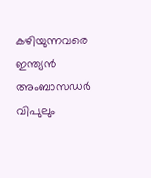കഴിയുന്നവരെ ഇന്ത്യൻ അംബാസഡർ വിപുലും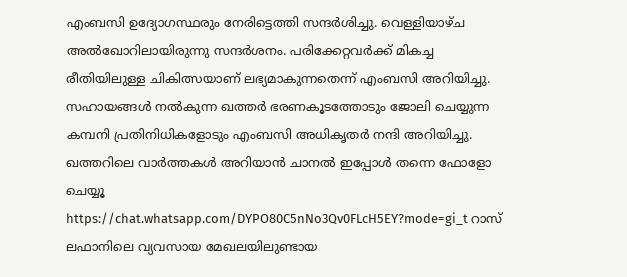എംബസി ഉദ്യോഗസ്ഥരും നേരിട്ടെത്തി സന്ദർശിച്ചു. വെള്ളിയാഴ്ച അൽഖോറിലായിരുന്നു സന്ദർശനം. പരിക്കേറ്റവർക്ക് മികച്ച രീതിയിലുള്ള ചികിത്സയാണ് ലഭ്യമാകുന്നതെന്ന് എംബസി അറിയിച്ചു. സഹായങ്ങൾ നൽകുന്ന ഖത്തർ ഭരണകൂടത്തോടും ജോലി ചെയ്യുന്ന കമ്പനി പ്രതിനിധികളോടും എംബസി അധികൃതർ നന്ദി അറിയിച്ചു. ഖത്തറിലെ വാർത്തകൾ അറിയാൻ ചാനൽ ഇപ്പോൾ തന്നെ ഫോളോ ചെയ്യൂ
https://chat.whatsapp.com/DYPO80C5nNo3Qv0FLcH5EY?mode=gi_t റാസ് ലഫാനിലെ വ്യവസായ മേഖലയിലുണ്ടായ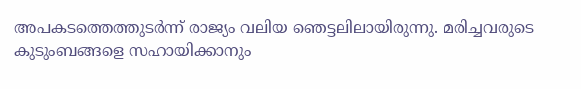അപകടത്തെത്തുടർന്ന് രാജ്യം വലിയ ഞെട്ടലിലായിരുന്നു. മരിച്ചവരുടെ കുടുംബങ്ങളെ സഹായിക്കാനും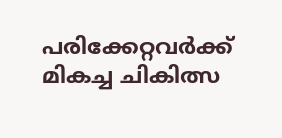പരിക്കേറ്റവർക്ക് മികച്ച ചികിത്സ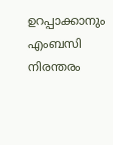ഉറപ്പാക്കാനും എംബസി നിരന്തരം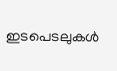ഇടപെടലുകൾ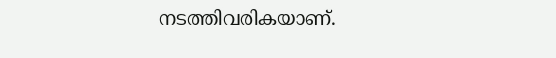നടത്തിവരികയാണ്.